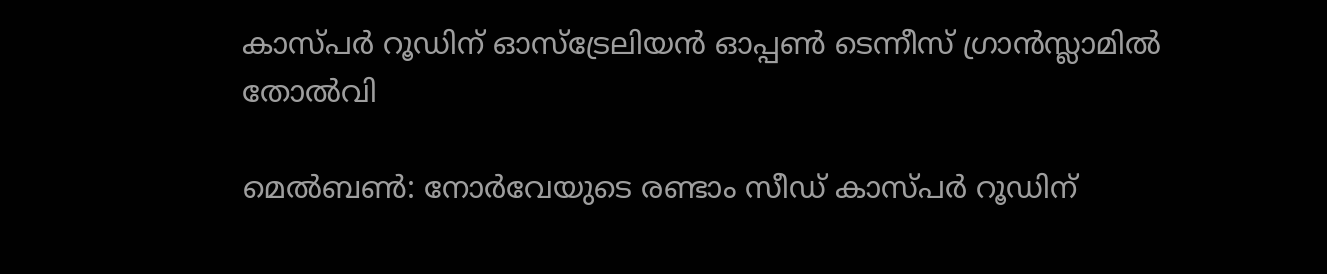കാസ്പര്‍ റൂഡിന് ഓസ്‌ട്രേലിയന്‍ ഓപ്പണ്‍ ടെന്നീസ് ഗ്രാന്‍സ്ലാമില്‍ തോല്‍വി

മെല്‍ബണ്‍: നോര്‍വേയുടെ രണ്ടാം സീഡ് കാസ്പര്‍ റൂഡിന്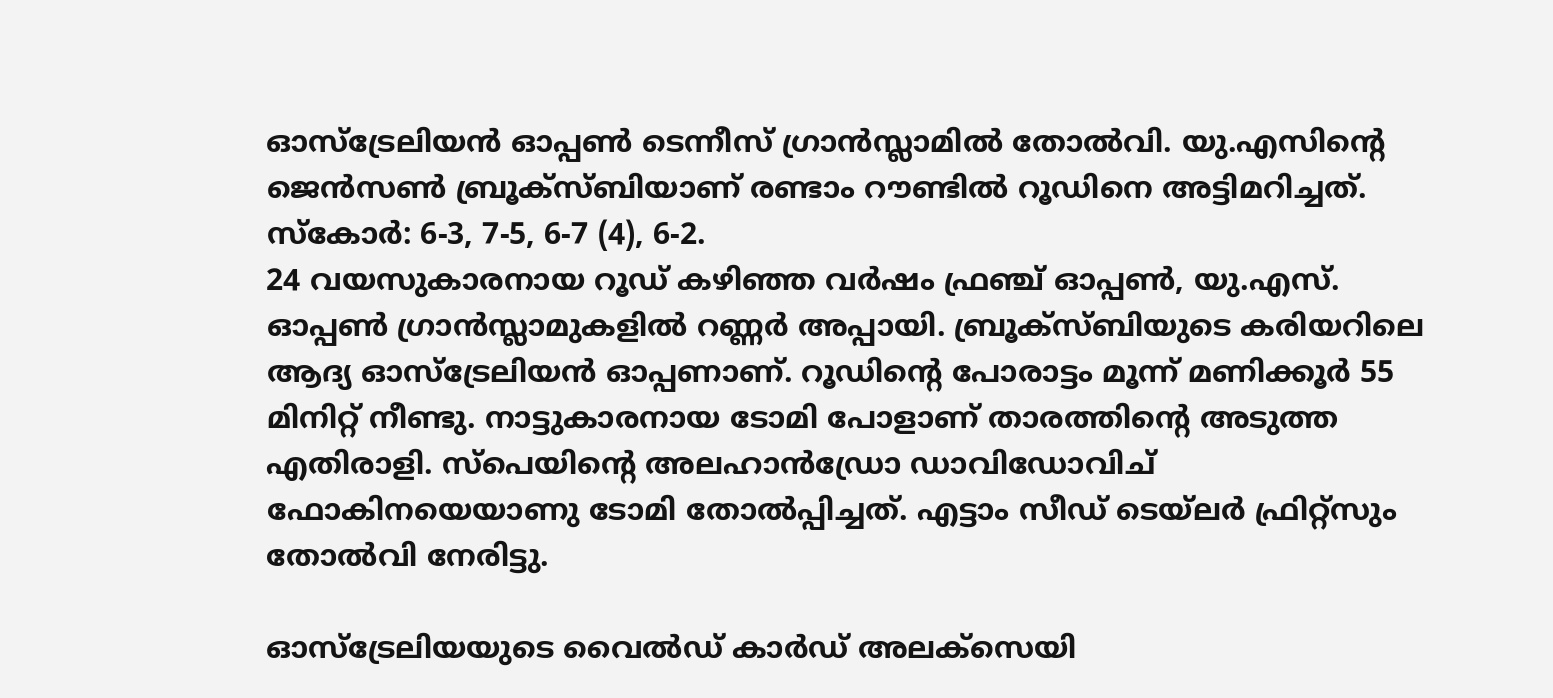ഓസ്‌ട്രേലിയന്‍ ഓപ്പണ്‍ ടെന്നീസ് ഗ്രാന്‍സ്ലാമില്‍ തോല്‍വി. യു.എസിന്റെ ജെന്‍സണ്‍ ബ്രൂക്‌സ്ബിയാണ് രണ്ടാം റൗണ്ടില്‍ റൂഡിനെ അട്ടിമറിച്ചത്. സ്‌കോര്‍: 6-3, 7-5, 6-7 (4), 6-2.
24 വയസുകാരനായ റൂഡ് കഴിഞ്ഞ വര്‍ഷം ഫ്രഞ്ച് ഓപ്പണ്‍, യു.എസ്. ഓപ്പണ്‍ ഗ്രാന്‍സ്ലാമുകളില്‍ റണ്ണര്‍ അപ്പായി. ബ്രൂക്‌സ്ബിയുടെ കരിയറിലെ ആദ്യ ഓസ്‌ട്രേലിയന്‍ ഓപ്പണാണ്. റൂഡിന്റെ പോരാട്ടം മൂന്ന് മണിക്കൂര്‍ 55 മിനിറ്റ് നീണ്ടു. നാട്ടുകാരനായ ടോമി പോളാണ് താരത്തിന്റെ അടുത്ത എതിരാളി. സ്‌പെയിന്റെ അലഹാന്‍ഡ്രോ ഡാവിഡോവിച് ഫോകിനയെയാണു ടോമി തോല്‍പ്പിച്ചത്. എട്ടാം സീഡ് ടെയ്‌ലര്‍ ഫ്രിറ്റ്‌സും തോല്‍വി നേരിട്ടു.

ഓസ്‌ട്രേലിയയുടെ വൈല്‍ഡ് കാര്‍ഡ് അലക്‌സെയി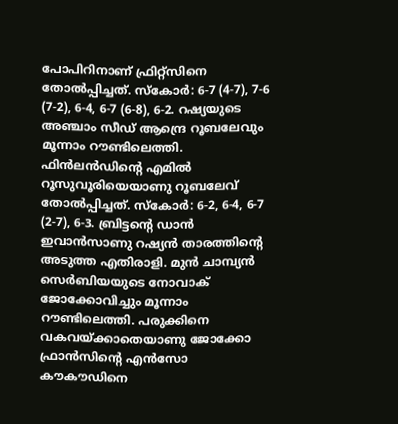പോപിറിനാണ് ഫ്രിറ്റ്‌സിനെ തോല്‍പ്പിച്ചത്. സ്‌കോര്‍: 6-7 (4-7), 7-6 (7-2), 6-4, 6-7 (6-8), 6-2. റഷ്യയുടെ അഞ്ചാം സീഡ് ആന്ദ്രെ റൂബലേവും മൂന്നാം റൗണ്ടിലെത്തി. ഫിന്‍ലന്‍ഡിന്റെ എമില്‍ റൂസുവൂരിയെയാണു റൂബലേവ് തോല്‍പ്പിച്ചത്. സ്‌കോര്‍: 6-2, 6-4, 6-7 (2-7), 6-3. ബ്രിട്ടന്റെ ഡാന്‍ ഇവാന്‍സാണു റഷ്യന്‍ താരത്തിന്റെ അടുത്ത എതിരാളി. മുന്‍ ചാമ്പ്യന്‍ സെര്‍ബിയയുടെ നോവാക് ജോക്കോവിച്ചും മൂന്നാം റൗണ്ടിലെത്തി. പരുക്കിനെ വകവയ്ക്കാതെയാണു ജോക്കോ ഫ്രാന്‍സിന്റെ എന്‍സോ കൗകൗഡിനെ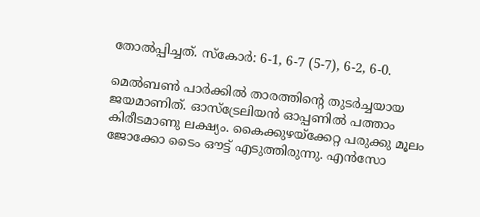തോല്‍പ്പിച്ചത്. സ്‌കോര്‍: 6-1, 6-7 (5-7), 6-2, 6-0.

മെല്‍ബണ്‍ പാര്‍ക്കില്‍ താരത്തിന്റെ തുടര്‍ച്ചയായ ജയമാണിത്. ഓസ്‌ട്രേലിയന്‍ ഓപ്പണില്‍ പത്താം കിരീടമാണു ലക്ഷ്യം. കൈക്കുഴയ്‌ക്കേറ്റ പരുക്കു മൂലം ജോക്കോ ടൈം ഔട്ട് എടുത്തിരുന്നു. എന്‍സോ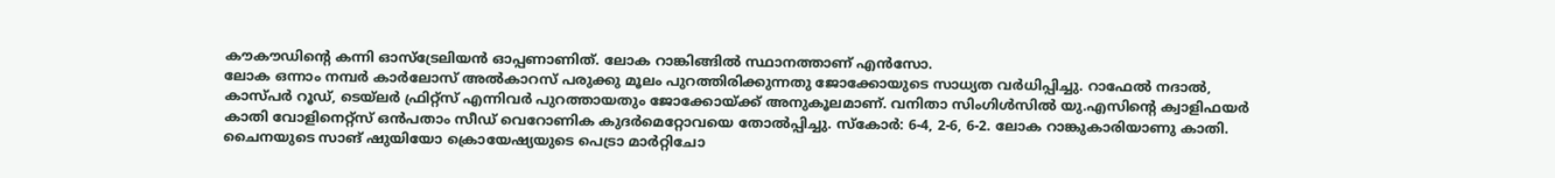കൗകൗഡിന്റെ കന്നി ഓസ്‌ട്രേലിയന്‍ ഓപ്പണാണിത്. ലോക റാങ്കിങ്ങില്‍ സ്ഥാനത്താണ് എന്‍സോ.
ലോക ഒന്നാം നമ്പര്‍ കാര്‍ലോസ് അല്‍കാറസ് പരുക്കു മൂലം പുറത്തിരിക്കുന്നതു ജോക്കോയുടെ സാധ്യത വര്‍ധിപ്പിച്ചു. റാഫേല്‍ നദാല്‍, കാസ്പര്‍ റൂഡ്, ടെയ്‌ലര്‍ ഫ്രിറ്റ്‌സ് എന്നിവര്‍ പുറത്തായതും ജോക്കോയ്ക്ക് അനുകൂലമാണ്. വനിതാ സിംഗിള്‍സില്‍ യു.എസിന്റെ ക്വാളിഫയര്‍ കാതി വോളിനെറ്റ്‌സ് ഒന്‍പതാം സീഡ് വെറോണിക കുദര്‍മെറ്റോവയെ തോല്‍പ്പിച്ചു. സ്‌കോര്‍: 6-4, 2-6, 6-2. ലോക റാങ്കുകാരിയാണു കാതി. ചൈനയുടെ സാങ് ഷുയിയോ ക്രൊയേഷ്യയുടെ പെട്രാ മാര്‍റ്റിചോ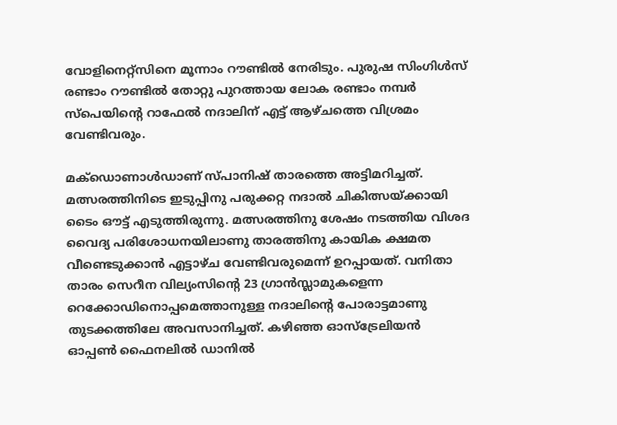വോളിനെറ്റ്‌സിനെ മൂന്നാം റൗണ്ടില്‍ നേരിടും. പുരുഷ സിംഗിള്‍സ് രണ്ടാം റൗണ്ടില്‍ തോറ്റു പുറത്തായ ലോക രണ്ടാം നമ്പര്‍ സ്‌പെയിന്റെ റാഫേല്‍ നദാലിന് എട്ട് ആഴ്ചത്തെ വിശ്രമം വേണ്ടിവരും.

മക്‌ഡൊണാള്‍ഡാണ് സ്പാനിഷ് താരത്തെ അട്ടിമറിച്ചത്. മത്സരത്തിനിടെ ഇടുപ്പിനു പരുക്കറ്റ നദാല്‍ ചികിത്സയ്ക്കായി ടൈം ഔട്ട് എടുത്തിരുന്നു. മത്സരത്തിനു ശേഷം നടത്തിയ വിശദ വൈദ്യ പരിശോധനയിലാണു താരത്തിനു കായിക ക്ഷമത വീണ്ടെടുക്കാന്‍ എട്ടാഴ്ച വേണ്ടിവരുമെന്ന് ഉറപ്പായത്. വനിതാ താരം സെറീന വില്യംസിന്റെ 23 ഗ്രാന്‍സ്ലാമുകളെന്ന റെക്കോഡിനൊപ്പമെത്താനുള്ള നദാലിന്റെ പോരാട്ടമാണു തുടക്കത്തിലേ അവസാനിച്ചത്. കഴിഞ്ഞ ഓസ്‌ട്രേലിയന്‍ ഓപ്പണ്‍ ഫൈനലില്‍ ഡാനില്‍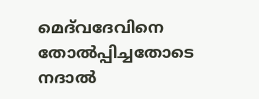മെദ്‌വദേവിനെ തോല്‍പ്പിച്ചതോടെ നദാല്‍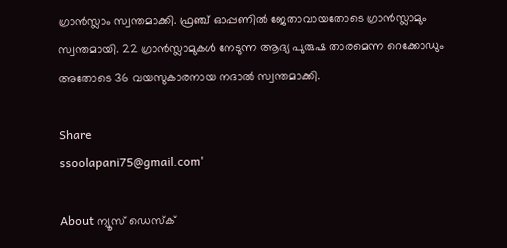ഗ്രാന്‍സ്ലാം സ്വന്തമാക്കി. ഫ്രഞ്ച് ഓപ്പണില്‍ ജേതാവായതോടെ ഗ്രാന്‍സ്ലാമും സ്വന്തമായി. 22 ഗ്രാന്‍സ്ലാമുകള്‍ നേടുന്ന ആദ്യ പുരുഷ താരമെന്ന റെക്കോഡും അതോടെ 36 വയസുകാരനായ നദാല്‍ സ്വന്തമാക്കി.

Share
ssoolapani75@gmail.com'

About ന്യൂസ് ഡെസ്ക്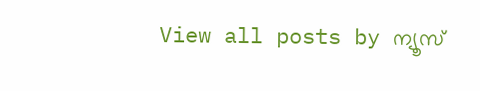View all posts by ന്യൂസ്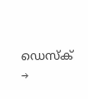ഡെസ്ക് →